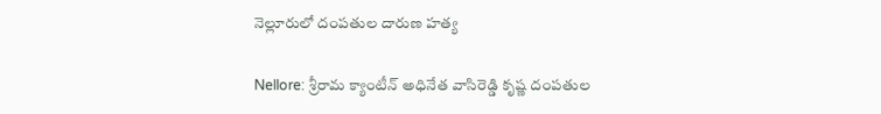నెల్లూరులో దంపతుల దారుణ హత్య

Nellore: శ్రీరామ క్యాంటీన్ అధినేత వాసిరెడ్డి కృష్ణ దంపతుల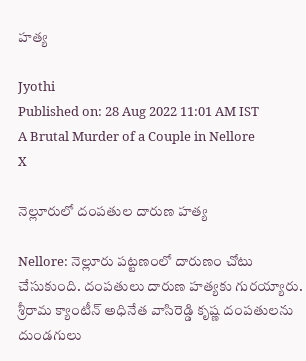హత్య

Jyothi
Published on: 28 Aug 2022 11:01 AM IST
A Brutal Murder of a Couple in Nellore
X

నెల్లూరులో దంపతుల దారుణ హత్య

Nellore: నెల్లూరు పట్టణంలో దారుణం చోటు చేసుకుంది. దంపతులు దారుణ హత్యకు గురయ్యారు. శ్రీరామ క్యాంటీన్ అధినేత వాసిరెడ్డి కృష్ణ దంపతులను దుండగులు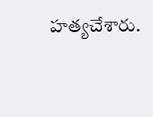హత్యచేశారు.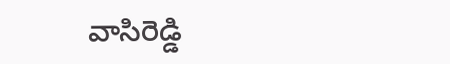వాసిరెడ్డి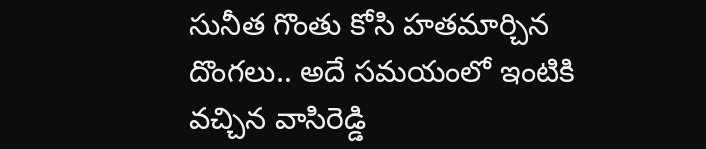సునీత గొంతు కోసి హతమార్చిన దొంగలు.. అదే సమయంలో ఇంటికి వచ్చిన వాసిరెడ్డి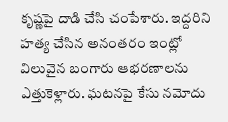కృష్ణపై దాడి చేసి చంపేశారు. ఇద్దరిని హత్య చేసిన అనంతరం ఇంట్లో విలువైన బంగారు ఆభరణాలను ఎత్తుకెళ్లారు. ఘటనపై కేసు నమోదు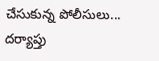చేసుకున్న పోలీసులు... దర్యాప్తు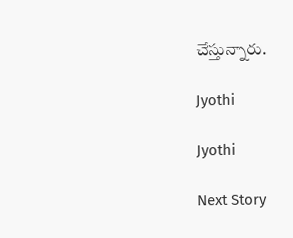చేస్తున్నారు.

Jyothi

Jyothi

Next Story